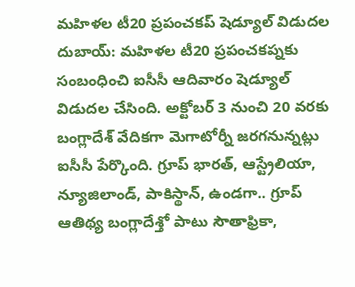మహిళల టీ20 ప్రపంచకప్ షెడ్యూల్ విడుదల
దుబాయ్: మహిళల టీ20 ప్రపంచకప్నకు సంబంధించి ఐసీసీ ఆదివారం షెడ్యూల్ విడుదల చేసింది. అక్టోబర్ 3 నుంచి 20 వరకు బంగ్లాదేశ్ వేదికగా మెగాటోర్నీ జరగనున్నట్లు ఐసీసీ పేర్కొంది. గ్రూప్ భారత్, ఆస్ట్రేలియా, న్యూజిలాండ్, పాకిస్థాన్, ఉండగా.. గ్రూప్ ఆతిథ్య బంగ్లాదేశ్తో పాటు సౌతాఫ్రికా,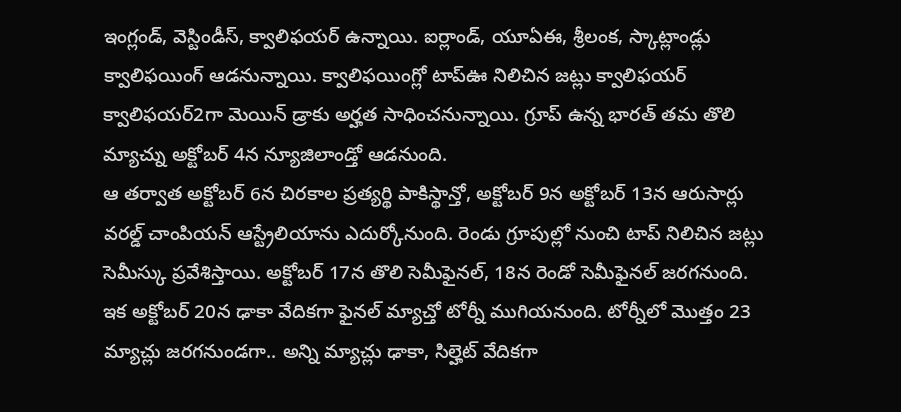ఇంగ్లండ్, వెస్టిండీస్, క్వాలిఫయర్ ఉన్నాయి. ఐర్లాండ్, యూఏఈ, శ్రీలంక, స్కాట్లాండ్లు క్వాలిఫయింగ్ ఆడనున్నాయి. క్వాలిఫయింగ్లో టాప్ఊ నిలిచిన జట్లు క్వాలిఫయర్ క్వాలిఫయర్2గా మెయిన్ డ్రాకు అర్హత సాధించనున్నాయి. గ్రూప్ ఉన్న భారత్ తమ తొలి మ్యాచ్ను అక్టోబర్ 4న న్యూజిలాండ్తో ఆడనుంది.
ఆ తర్వాత అక్టోబర్ 6న చిరకాల ప్రత్యర్థి పాకిస్థాన్తో, అక్టోబర్ 9న అక్టోబర్ 13న ఆరుసార్లు వరల్డ్ చాంపియన్ ఆస్ట్రేలియాను ఎదుర్కోనుంది. రెండు గ్రూపుల్లో నుంచి టాప్ నిలిచిన జట్లు సెమీస్కు ప్రవేశిస్తాయి. అక్టోబర్ 17న తొలి సెమీఫైనల్, 18న రెండో సెమీఫైనల్ జరగనుంది. ఇక అక్టోబర్ 20న ఢాకా వేదికగా ఫైనల్ మ్యాచ్తో టోర్నీ ముగియనుంది. టోర్నీలో మొత్తం 23 మ్యాచ్లు జరగనుండగా.. అన్ని మ్యాచ్లు ఢాకా, సిల్హెట్ వేదికగా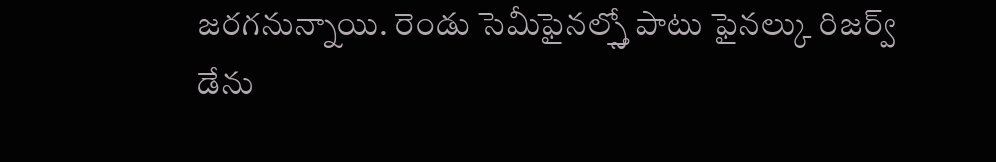జరగనున్నాయి. రెండు సెమీఫైనల్స్తో పాటు ఫైనల్కు రిజర్వ్ డేను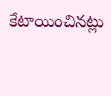కేటాయించినట్లు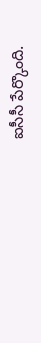ఐసీసీ పేర్కొంది.